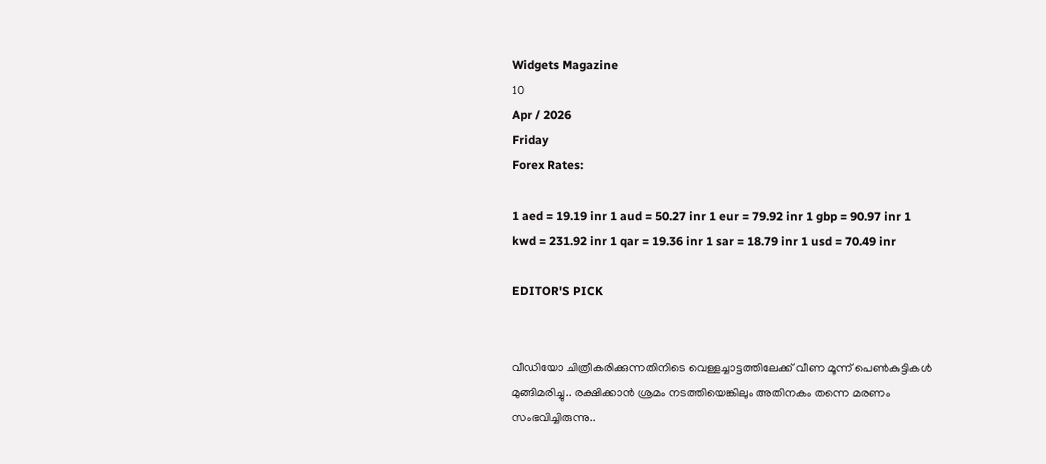Widgets Magazine
10
Apr / 2026
Friday
Forex Rates:

1 aed = 19.19 inr 1 aud = 50.27 inr 1 eur = 79.92 inr 1 gbp = 90.97 inr 1 kwd = 231.92 inr 1 qar = 19.36 inr 1 sar = 18.79 inr 1 usd = 70.49 inr

EDITOR'S PICK


വീഡിയോ ചിത്രീകരിക്കുന്നതിനിടെ വെള്ളച്ചാട്ടത്തിലേക്ക് വീണ മൂന്ന് പെൺകുട്ടികൾ മുങ്ങിമരിച്ചു.. രക്ഷിക്കാൻ ശ്രമം നടത്തിയെങ്കിലും അതിനകം തന്നെ മരണം സംഭവിച്ചിരുന്നു..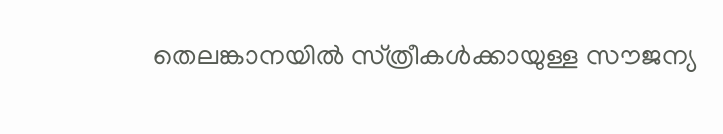തെലങ്കാനയിൽ സ്‌ത്രീകൾക്കായുള്ള സൗജന്യ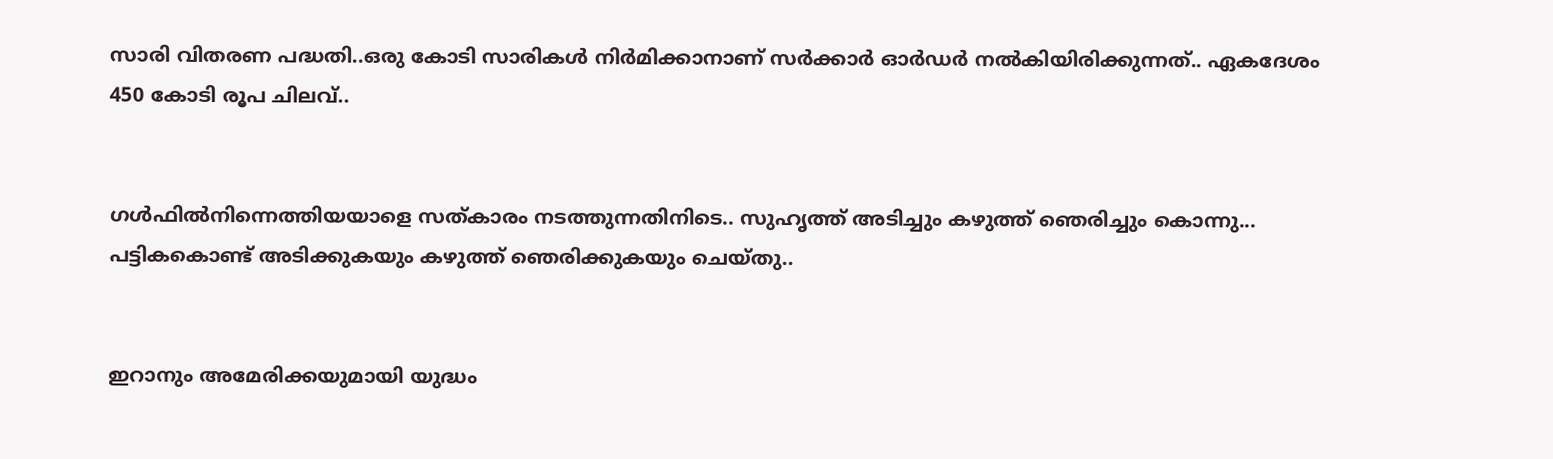സാരി വിതരണ പദ്ധതി..ഒരു കോടി സാരികൾ നിർമിക്കാനാണ് സർക്കാർ ഓർഡർ നൽകിയിരിക്കുന്നത്.. ഏകദേശം 450 കോടി രൂപ ചിലവ്..


ഗൾഫിൽനിന്നെത്തിയയാളെ സത്‌കാരം നടത്തുന്നതിനിടെ.. സുഹൃത്ത് അടിച്ചും കഴുത്ത് ഞെരിച്ചും കൊന്നു... പട്ടികകൊണ്ട് അടിക്കുകയും കഴുത്ത് ഞെരിക്കുകയും ചെയ്തു..


ഇറാനും അമേരിക്കയുമായി യുദ്ധം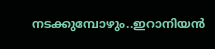നടക്കുമ്പോഴും..ഇറാനിയൻ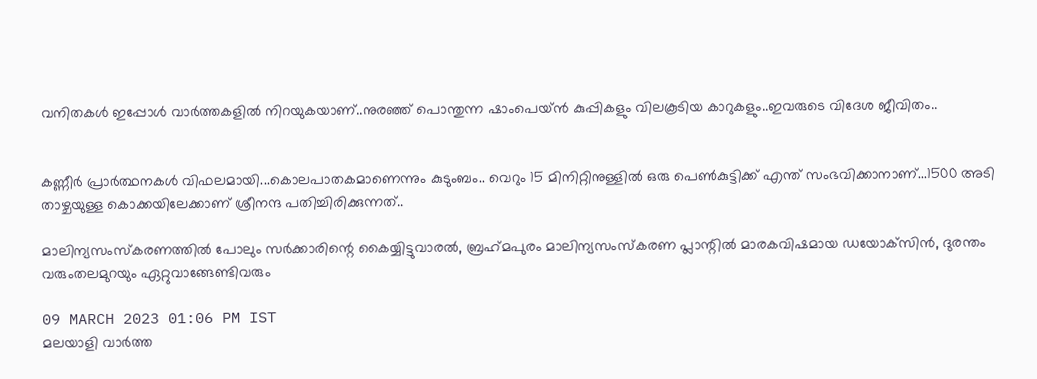വനിതകൾ ഇപ്പോൾ വാർത്തകളിൽ നിറയുകയാണ്..നുരഞ്ഞ് പൊന്തുന്ന ഷാംപെയ്ൻ കുപ്പികളും വിലകൂടിയ കാറുകളും..ഇവരുടെ വിദേശ ജീവിതം..


കണ്ണീര്‍ പ്രാര്‍ത്ഥനകള്‍ വിഫലമായി...കൊലപാതകമാണെന്നും കുടുംബം.. വെറും 15 മിനിറ്റിനുള്ളില്‍ ഒരു പെണ്‍കുട്ടിക്ക് എന്ത് സംഭവിക്കാനാണ്...1500 അടി താഴ്ചയുള്ള കൊക്കയിലേക്കാണ് ശ്രീനന്ദ പതിച്ചിരിക്കുന്നത്..

മാലിന്യസംസ്‌കരണത്തിൽ പോലും സർക്കാരിന്റെ കൈയ്യിട്ടുവാരൽ, ബ്രഹ്‌മപുരം മാലിന്യസംസ്‌കരണ പ്ലാന്റിൽ മാരകവിഷമായ ഡയോക്‌സിൻ, ദുരന്തം വരുംതലമുറയും ഏറ്റുവാങ്ങേണ്ടിവരും

09 MARCH 2023 01:06 PM IST
മലയാളി വാര്‍ത്ത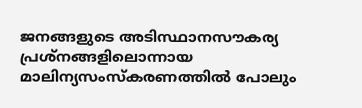ജനങ്ങളുടെ അടിസ്ഥാനസൗകര്യ പ്രശ്‌നങ്ങളിലൊന്നായ മാലിന്യസംസ്‌കരണത്തിൽ പോലും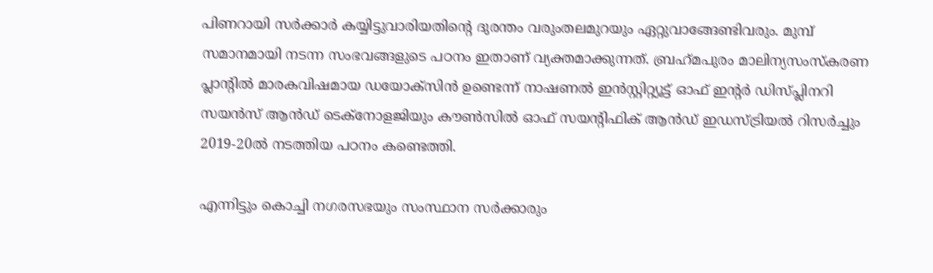പിണറായി സർക്കാർ കയ്യിട്ടുവാരിയതിന്റെ ദുരന്തം വരുംതലമുറയും ഏറ്റുവാങ്ങേണ്ടിവരും. മുമ്പ് സമാനമായി നടന്ന സംഭവങ്ങളുടെ പഠനം ഇതാണ് വ്യക്തമാക്കുന്നത്. ബ്രഹ്‌മപുരം മാലിന്യസംസ്‌കരണ പ്ലാന്റിൽ മാരകവിഷമായ ഡയോക്‌സിൻ ഉണ്ടെന്ന് നാഷണൽ ഇൻസ്റ്റിറ്റ്യൂട്ട് ഓഫ് ഇന്റർ ഡിസ്പ്ലിനറി സയൻസ് ആൻഡ് ടെക്‌നോളജിയും കൗൺസിൽ ഓഫ് സയന്റിഫിക് ആൻഡ് ഇഡസ്ട്രിയൽ റിസർച്ചും 2019-20ൽ നടത്തിയ പഠനം കണ്ടെത്തി.

എന്നിട്ടും കൊച്ചി നഗരസഭയും സംസ്ഥാന സർക്കാരും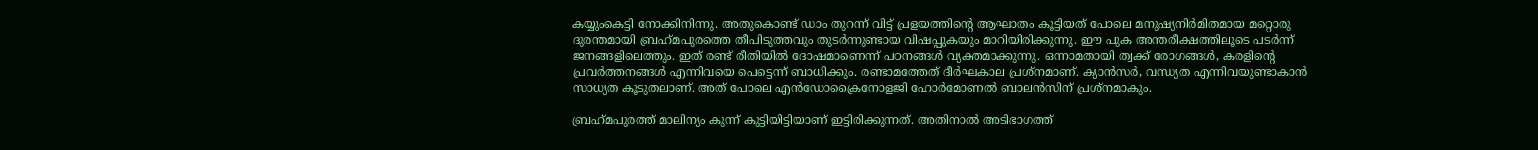കയ്യുംകെട്ടി നോക്കിനിന്നു. അതുകൊണ്ട് ഡാം തുറന്ന് വിട്ട് പ്രളയത്തിന്റെ ആഘാതം കൂട്ടിയത് പോലെ മനുഷ്യനിർമിതമായ മറ്റൊരു ദുരന്തമായി ബ്രഹ്‌മപുരത്തെ തീപിടുത്തവും തുടർന്നുണ്ടായ വിഷപ്പുകയും മാറിയിരിക്കുന്നു. ഈ പുക അന്തരീക്ഷത്തിലൂടെ പടർന്ന് ജനങ്ങളിലെത്തും. ഇത് രണ്ട് രീതിയിൽ ദോഷമാണെന്ന് പഠനങ്ങൾ വ്യക്തമാക്കുന്നു. ഒന്നാമതായി ത്വക്ക് രോഗങ്ങൾ, കരളിന്റെ പ്രവർത്തനങ്ങൾ എന്നിവയെ പെട്ടെന്ന് ബാധിക്കും. രണ്ടാമത്തേത് ദീർഘകാല പ്രശ്‌നമാണ്. ക്യാൻസർ, വന്ധ്യത എന്നിവയുണ്ടാകാൻ സാധ്യത കൂടുതലാണ്. അത് പോലെ എൻഡോക്രൈനോളജി ഹോർമോണൽ ബാലൻസിന് പ്രശ്‌നമാകും.

ബ്രഹ്‌മപുരത്ത് മാലിന്യം കുന്ന് കുട്ടിയിട്ടിയാണ് ഇട്ടിരിക്കുന്നത്. അതിനാൽ അടിഭാഗത്ത്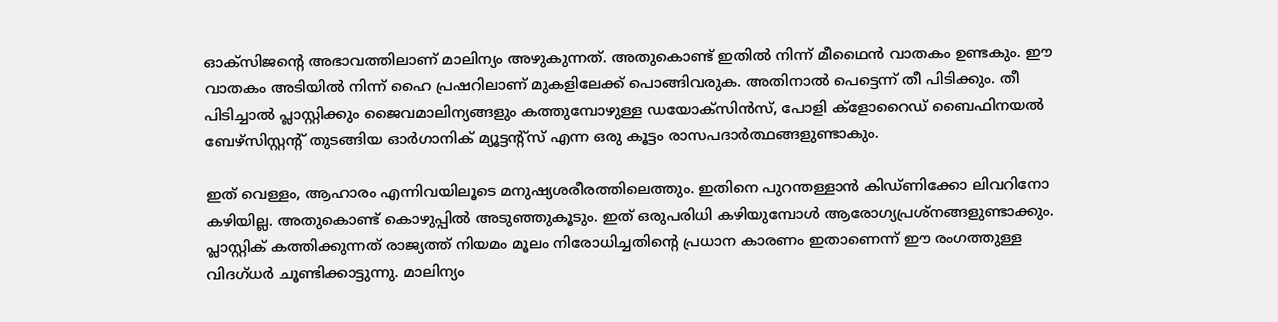ഓക്‌സിജന്റെ അഭാവത്തിലാണ് മാലിന്യം അഴുകുന്നത്. അതുകൊണ്ട് ഇതിൽ നിന്ന് മീഥൈൻ വാതകം ഉണ്ടകും. ഈ വാതകം അടിയിൽ നിന്ന് ഹൈ പ്രഷറിലാണ് മുകളിലേക്ക് പൊങ്ങിവരുക. അതിനാൽ പെട്ടെന്ന് തീ പിടിക്കും. തീ പിടിച്ചാൽ പ്ലാസ്റ്റിക്കും ജൈവമാലിന്യങ്ങളും കത്തുമ്പോഴുള്ള ഡയോക്‌സിൻസ്, പോളി ക്‌ളോറൈഡ് ബൈഫിനയൽ ബേഴ്‌സിസ്റ്റന്റ് തുടങ്ങിയ ഓർഗാനിക് മ്യൂട്ടന്റ്‌സ് എന്ന ഒരു കൂട്ടം രാസപദാർത്ഥങ്ങളുണ്ടാകും.

ഇത് വെള്ളം, ആഹാരം എന്നിവയിലൂടെ മനുഷ്യശരീരത്തിലെത്തും. ഇതിനെ പുറന്തള്ളാൻ കിഡ്ണിക്കോ ലിവറിനോ കഴിയില്ല. അതുകൊണ്ട് കൊഴുപ്പിൽ അടുഞ്ഞുകൂടും. ഇത് ഒരുപരിധി കഴിയുമ്പോൾ ആരോഗ്യപ്രശ്‌നങ്ങളുണ്ടാക്കും. പ്ലാസ്റ്റിക് കത്തിക്കുന്നത് രാജ്യത്ത് നിയമം മൂലം നിരോധിച്ചതിന്റെ പ്രധാന കാരണം ഇതാണെന്ന് ഈ രംഗത്തുള്ള വിദഗ്ധർ ചൂണ്ടിക്കാട്ടുന്നു. മാലിന്യം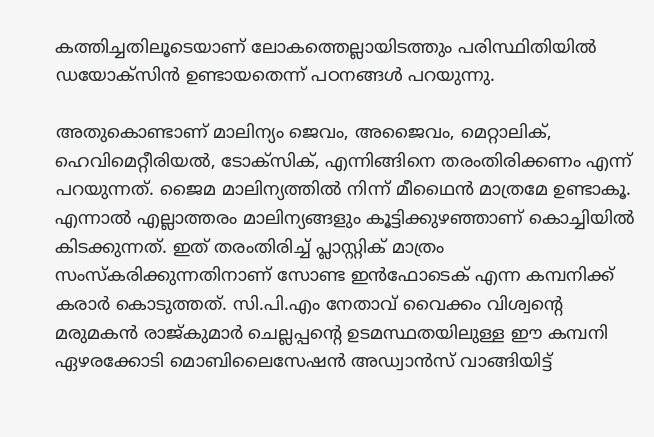കത്തിച്ചതിലൂടെയാണ് ലോകത്തെല്ലായിടത്തും പരിസ്ഥിതിയിൽ ഡയോക്‌സിൻ ഉണ്ടായതെന്ന് പഠനങ്ങൾ പറയുന്നു.

അതുകൊണ്ടാണ് മാലിന്യം ജെവം, അജൈവം, മെറ്റാലിക്, ഹെവിമെറ്റീരിയൽ, ടോക്‌സിക്, എന്നിങ്ങിനെ തരംതിരിക്കണം എന്ന് പറയുന്നത്. ജൈമ മാലിന്യത്തിൽ നിന്ന് മീഥൈൻ മാത്രമേ ഉണ്ടാകൂ. എന്നാൽ എല്ലാത്തരം മാലിന്യങ്ങളും കൂട്ടിക്കുഴഞ്ഞാണ് കൊച്ചിയിൽ കിടക്കുന്നത്. ഇത് തരംതിരിച്ച് പ്ലാസ്റ്റിക് മാത്രം സംസ്‌കരിക്കുന്നതിനാണ് സോണ്ട ഇൻഫോടെക് എന്ന കമ്പനിക്ക് കരാർ കൊടുത്തത്. സി.പി.എം നേതാവ് വൈക്കം വിശ്വന്റെ മരുമകൻ രാജ്കുമാർ ചെല്ലപ്പന്റെ ഉടമസ്ഥതയിലുള്ള ഈ കമ്പനി ഏഴരക്കോടി മൊബിലൈസേഷൻ അഡ്വാൻസ് വാങ്ങിയിട്ട്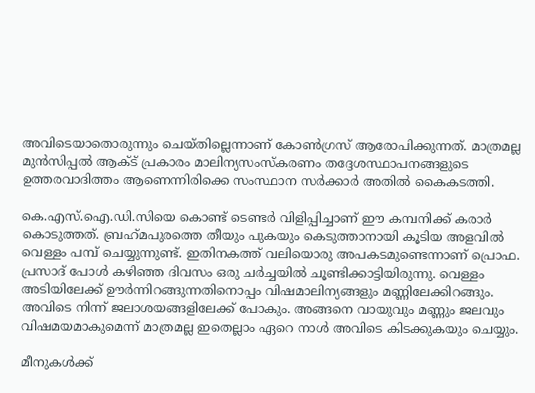അവിടെയാതൊരുന്നും ചെയ്തില്ലെന്നാണ് കോൺഗ്രസ് ആരോപിക്കുന്നത്. മാത്രമല്ല മുൻസിപ്പൽ ആക്ട് പ്രകാരം മാലിന്യസംസ്‌കരണം തദ്ദേശസ്ഥാപനങ്ങളുടെ ഉത്തരവാദിത്തം ആണെന്നിരിക്കെ സംസ്ഥാന സർക്കാർ അതിൽ കൈകടത്തി.

കെ.എസ്.ഐ.ഡി.സിയെ കൊണ്ട് ടെണ്ടർ വിളിപ്പിച്ചാണ് ഈ കമ്പനിക്ക് കരാർ കൊടുത്തത്. ബ്രഹ്‌മപുരത്തെ തീയും പുകയും കെടുത്താനായി കൂടിയ അളവിൽ വെള്ളം പമ്പ് ചെയ്യുന്നുണ്ട്. ഇതിനകത്ത് വലിയൊരു അപകടമുണ്ടെന്നാണ് പ്രൊഫ. പ്രസാദ് പോൾ കഴിഞ്ഞ ദിവസം ഒരു ചർച്ചയിൽ ചൂണ്ടിക്കാട്ടിയിരുന്നു. വെള്ളം അടിയിലേക്ക് ഊർന്നിറങ്ങുന്നതിനൊപ്പം വിഷമാലിന്യങ്ങളും മണ്ണിലേക്കിറങ്ങും. അവിടെ നിന്ന് ജലാശയങ്ങളിലേക്ക് പോകും. അങ്ങനെ വായുവും മണ്ണും ജലവും വിഷമയമാകുമെന്ന് മാത്രമല്ല ഇതെല്ലാം ഏറെ നാൾ അവിടെ കിടക്കുകയും ചെയ്യും.

മീനുകൾക്ക്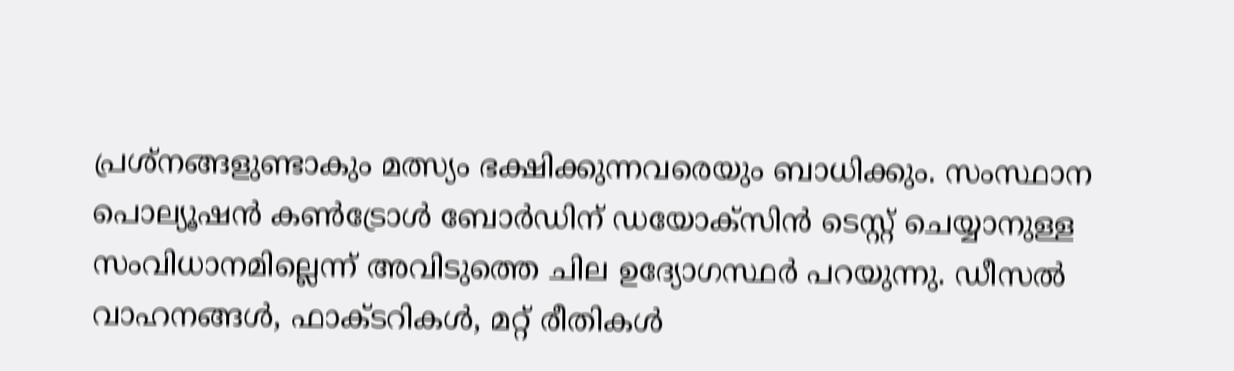പ്രശ്‌നങ്ങളുണ്ടാകും മത്സ്യം ഭക്ഷിക്കുന്നവരെയും ബാധിക്കും. സംസ്ഥാന പൊല്യൂഷൻ കൺട്രോൾ ബോർഡിന് ഡയോക്‌സിൻ ടെസ്റ്റ് ചെയ്യാനുള്ള സംവിധാനമില്ലെന്ന് അവിടുത്തെ ചില ഉദ്യോഗസ്ഥർ പറയുന്നു. ഡീസൽ വാഹനങ്ങൾ, ഫാക്ടറികൾ, മറ്റ് രീതികൾ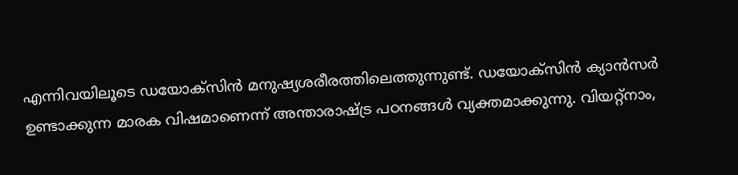എന്നിവയിലൂടെ ഡയോക്‌സിൻ മനുഷ്യശരീരത്തിലെത്തുന്നുണ്ട്. ഡയോക്‌സിൻ ക്യാൻസർ ഉണ്ടാക്കുന്ന മാരക വിഷമാണെന്ന് അന്താരാഷ്ട്ര പഠനങ്ങൾ വ്യക്തമാക്കുന്നു. വിയറ്റ്‌നാം,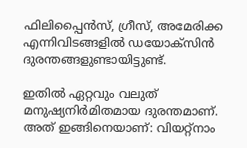ഫിലിപ്പൈൻസ്, ഗ്രീസ്, അമേരിക്ക എന്നിവിടങ്ങളിൽ ഡയോക്‌സിൻ ദുരന്തങ്ങളുണ്ടായിട്ടുണ്ട്.

ഇതിൽ ഏറ്റവും വലുത് മനുഷ്യനിർമിതമായ ദുരന്തമാണ്. അത് ഇങ്ങിനെയാണ്: വിയറ്റ്‌നാം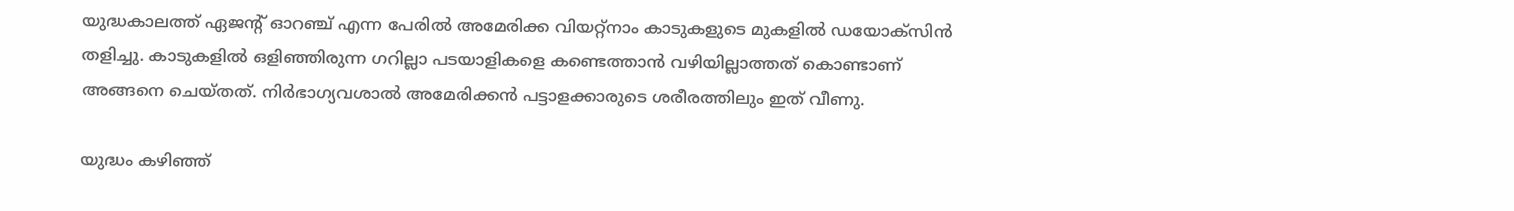യുദ്ധകാലത്ത് ഏജന്റ് ഓറഞ്ച് എന്ന പേരിൽ അമേരിക്ക വിയറ്റ്‌നാം കാടുകളുടെ മുകളിൽ ഡയോക്‌സിൻ തളിച്ചു. കാടുകളിൽ ഒളിഞ്ഞിരുന്ന ഗറില്ലാ പടയാളികളെ കണ്ടെത്താൻ വഴിയില്ലാത്തത് കൊണ്ടാണ് അങ്ങനെ ചെയ്തത്. നിർഭാഗ്യവശാൽ അമേരിക്കൻ പട്ടാളക്കാരുടെ ശരീരത്തിലും ഇത് വീണു.

യുദ്ധം കഴിഞ്ഞ്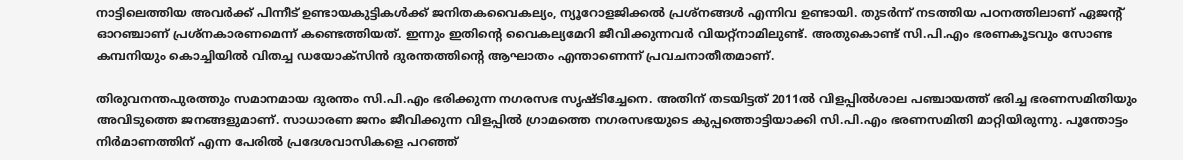നാട്ടിലെത്തിയ അവർക്ക് പിന്നീട് ഉണ്ടായകുട്ടികൾക്ക് ജനിതകവൈകല്യം, ന്യൂറോളജിക്കൽ പ്രശ്‌നങ്ങൾ എന്നിവ ഉണ്ടായി. തുടർന്ന് നടത്തിയ പഠനത്തിലാണ് ഏജന്റ് ഓറഞ്ചാണ് പ്രശ്‌നകാരണമെന്ന് കണ്ടെത്തിയത്. ഇന്നും ഇതിന്റെ വൈകല്യമേറി ജീവിക്കുന്നവർ വിയറ്റ്‌നാമിലുണ്ട്. അതുകൊണ്ട് സി.പി.എം ഭരണകൂടവും സോണ്ട കമ്പനിയും കൊച്ചിയിൽ വിതച്ച ഡയോക്‌സിൻ ദുരന്തത്തിന്റെ ആഘാതം എന്താണെന്ന് പ്രവചനാതീതമാണ്.

തിരുവനന്തപുരത്തും സമാനമായ ദുരന്തം സി.പി.എം ഭരിക്കുന്ന നഗരസഭ സൃഷ്ടിച്ചേനെ. അതിന് തടയിട്ടത് 2011ൽ വിളപ്പിൽശാല പഞ്ചായത്ത് ഭരിച്ച ഭരണസമിതിയും അവിടുത്തെ ജനങ്ങളുമാണ്. സാധാരണ ജനം ജീവിക്കുന്ന വിളപ്പിൽ ഗ്രാമത്തെ നഗരസഭയുടെ കുപ്പത്തൊട്ടിയാക്കി സി.പി.എം ഭരണസമിതി മാറ്റിയിരുന്നു. പൂന്തോട്ടം നിർമാണത്തിന് എന്ന പേരിൽ പ്രദേശവാസികളെ പറഞ്ഞ്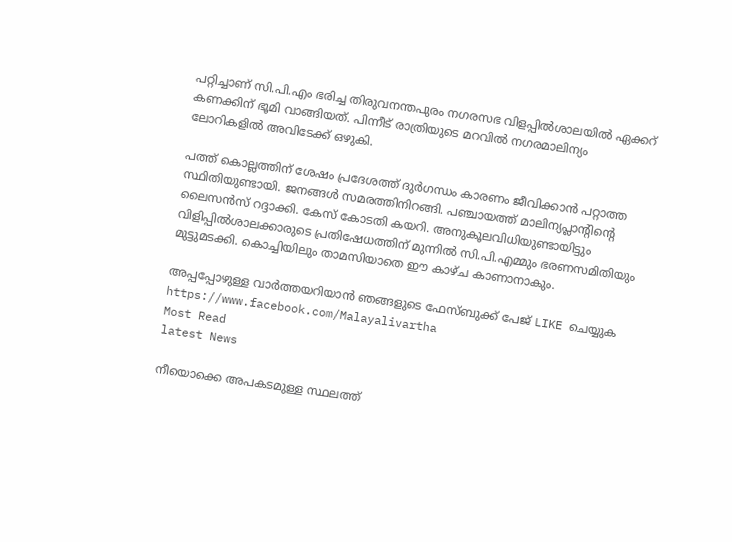പറ്റിച്ചാണ് സി.പി.എം ഭരിച്ച തിരുവനന്തപുരം നഗരസഭ വിളപ്പിൽശാലയിൽ ഏക്കറ് കണക്കിന് ഭൂമി വാങ്ങിയത്. പിന്നീട് രാത്രിയുടെ മറവിൽ നഗരമാലിന്യം ലോറികളിൽ അവിടേക്ക് ഒഴുകി.

പത്ത് കൊല്ലത്തിന് ശേഷം പ്രദേശത്ത് ദുർഗന്ധം കാരണം ജീവിക്കാൻ പറ്റാത്ത സ്ഥിതിയുണ്ടായി. ജനങ്ങൾ സമരത്തിനിറങ്ങി. പഞ്ചായത്ത് മാലിന്യപ്ലാന്റിന്റെ ലൈസൻസ് റദ്ദാക്കി. കേസ് കോടതി കയറി. അനുകൂലവിധിയുണ്ടായിട്ടും വിളിപ്പിൽശാലക്കാരുടെ പ്രതിഷേധത്തിന് മുന്നിൽ സി.പി.എമ്മും ഭരണസമിതിയും മുട്ടുമടക്കി. കൊച്ചിയിലും താമസിയാതെ ഈ കാഴ്ച കാണാനാകും.

അപ്പപ്പോഴുള്ള വാര്‍ത്തയറിയാന്‍ ഞങ്ങളുടെ ഫേസ്‌ബുക്ക്‌ പേജ് LIKE ചെയ്യുക
https://www.facebook.com/Malayalivartha
Most Read
latest News

നീയൊക്കെ അപകടമുള്ള സ്ഥലത്ത്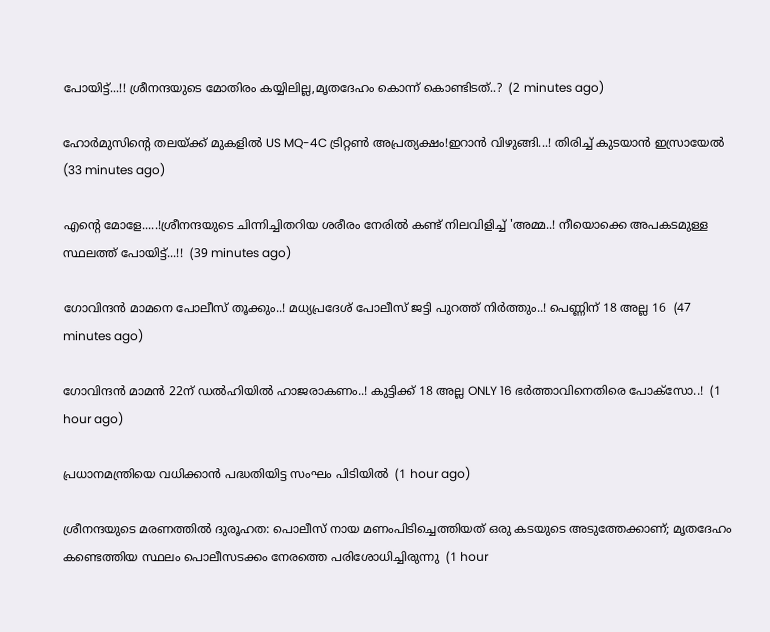പോയിട്ട്...!! ശ്രീനന്ദയുടെ മോതിരം കയ്യിലില്ല,മൃതദേഹം കൊന്ന് കൊണ്ടിടത്..?  (2 minutes ago)

ഹോര്‍മുസിന്റെ തലയ്ക്ക് മുകളിൽ US MQ-4C ട്രിറ്റണ്‍ അപ്രത്യക്ഷം!ഇറാന്‍ വിഴുങ്ങി...! തിരിച്ച് കുടയാൻ ഇസ്രായേൽ  (33 minutes ago)

എന്റെ മോളേ.....!ശ്രീനന്ദയുടെ ചിന്നിച്ചിതറിയ ശരീരം നേരിൽ കണ്ട് നിലവിളിച്ച് 'അമ്മ..! നീയൊക്കെ അപകടമുള്ള സ്ഥലത്ത് പോയിട്ട്...!!  (39 minutes ago)

ഗോവിന്ദൻ മാമനെ പോലീസ് തൂക്കും..! മധ്യപ്രദേശ് പോലീസ് ജട്ടി പുറത്ത് നിർത്തും..! പെണ്ണിന് 18 അല്ല 16  (47 minutes ago)

ഗോവിന്ദൻ മാമൻ 22ന് ഡല്‍ഹിയില്‍ ഹാജരാകണം..! കുട്ടിക്ക് 18 അല്ല ONLY 16 ഭർത്താവിനെതിരെ പോക്‌സോ..!  (1 hour ago)

പ്രധാനമന്ത്രിയെ വധിക്കാന്‍ പദ്ധതിയിട്ട സംഘം പിടിയില്‍  (1 hour ago)

ശ്രീനന്ദയുടെ മരണത്തില്‍ ദുരൂഹത: പൊലീസ് നായ മണംപിടിച്ചെത്തിയത് ഒരു കടയുടെ അടുത്തേക്കാണ്; മൃതദേഹം കണ്ടെത്തിയ സ്ഥലം പൊലീസടക്കം നേരത്തെ പരിശോധിച്ചിരുന്നു  (1 hour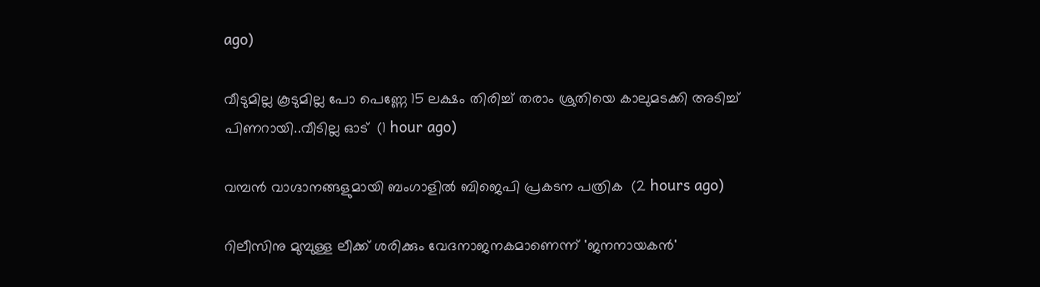ago)

വീടുമില്ല കൂടുമില്ല പോ പെണ്ണേ 15 ലക്ഷം തിരിച്ച് തരാം ശ്രുതിയെ കാലുമടക്കി അടിച്ച് പിണറായി..വീടില്ല ഓട്  (1 hour ago)

വമ്പന്‍ വാഗ്ദാനങ്ങളുമായി ബംഗാളില്‍ ബിജെപി പ്രകടന പത്രിക  (2 hours ago)

റിലീസിനു മുമ്പുള്ള ലീക്ക് ശരിക്കും വേദനാജനകമാണെന്ന് 'ജനനായകന്‍'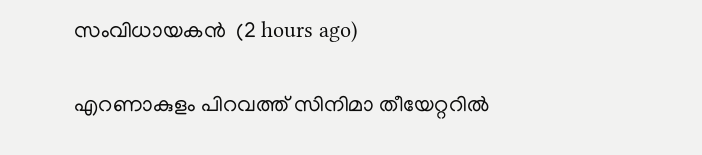സംവിധായകന്‍  (2 hours ago)

എറണാകുളം പിറവത്ത് സിനിമാ തീയേറ്ററില്‍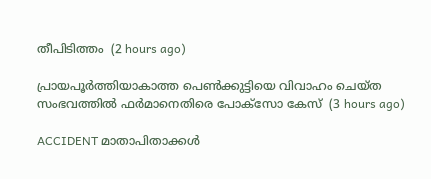തീപിടിത്തം  (2 hours ago)

പ്രായപൂര്‍ത്തിയാകാത്ത പെണ്‍ക്കുട്ടിയെ വിവാഹം ചെയ്ത സംഭവത്തില്‍ ഫര്‍മാനെതിരെ പോക്‌സോ കേസ്  (3 hours ago)

ACCIDENT മാതാപിതാക്കൾ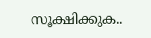സൂക്ഷിക്കുക..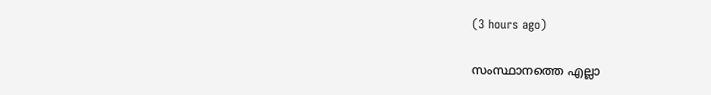(3 hours ago)

സംസ്ഥാനത്തെ എല്ലാ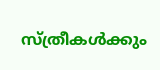സ്‌ത്രീകൾക്കും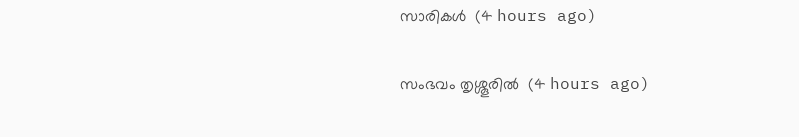സാരികൾ  (4 hours ago)

സംഭവം തൃശ്ശൂരിൽ  (4 hours ago)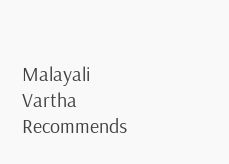Malayali Vartha Recommends